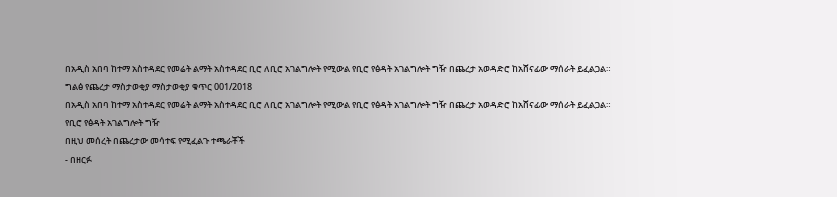በአዲስ አበባ ከተማ አስተዳደር የመሬት ልማት አስተዳደር ቢሮ ለቢሮ አገልግሎት የሚውል የቢሮ የፅዳት አገልግሎት ግዥ በጨረታ አወዳድሮ ከአሸናፊው ማሰራት ይፈልጋል።
ግልፅ የጨረታ ማስታወቂያ ማስታወቂያ ቁጥር 001/2018
በአዲስ አበባ ከተማ አስተዳደር የመሬት ልማት አስተዳደር ቢሮ ለቢሮ አገልግሎት የሚውል የቢሮ የፅዳት አገልግሎት ግዥ በጨረታ አወዳድሮ ከአሸናፊው ማሰራት ይፈልጋል።
የቢሮ የፅዳት አገልግሎት ግዥ
በዚህ መሰረት በጨረታው መሳተፍ የሚፈልጉ ተጫራቾች
- በዘርፉ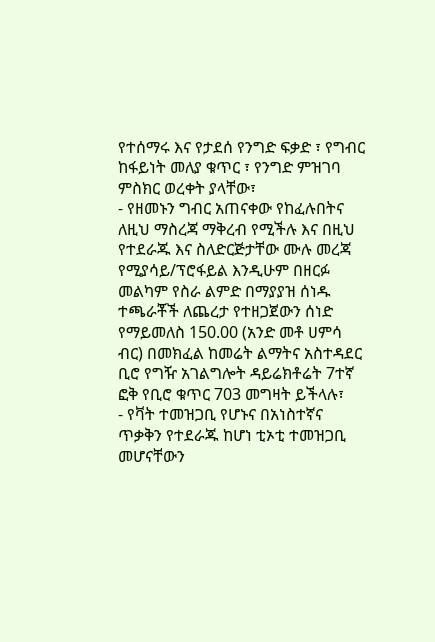የተሰማሩ እና የታደሰ የንግድ ፍቃድ ፣ የግብር ከፋይነት መለያ ቁጥር ፣ የንግድ ምዝገባ ምስክር ወረቀት ያላቸው፣
- የዘመኑን ግብር አጠናቀው የከፈሉበትና ለዚህ ማስረጃ ማቅረብ የሚችሉ እና በዚህ የተደራጁ እና ስለድርጅታቸው ሙሉ መረጃ የሚያሳይ/ፕሮፋይል እንዲሁም በዘርፉ መልካም የስራ ልምድ በማያያዝ ሰነዱ ተጫራቾች ለጨረታ የተዘጋጀውን ሰነድ የማይመለስ 150.00 (አንድ መቶ ሀምሳ ብር) በመክፈል ከመሬት ልማትና አስተዳደር ቢሮ የግዥ አገልግሎት ዳይሬክቶሬት 7ተኛ ፎቅ የቢሮ ቁጥር 703 መግዛት ይችላሉ፣
- የቫት ተመዝጋቢ የሆኑና በአነስተኛና ጥቃቅን የተደራጁ ከሆነ ቲኦቲ ተመዝጋቢ መሆናቸውን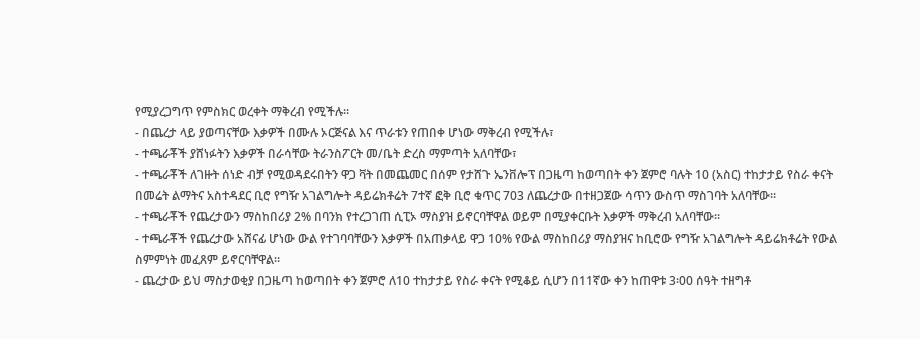የሚያረጋግጥ የምስክር ወረቀት ማቅረብ የሚችሉ።
- በጨረታ ላይ ያወጣናቸው እቃዎች በሙሉ ኦርጅናል እና ጥራቱን የጠበቀ ሆነው ማቅረብ የሚችሉ፣
- ተጫራቾች ያሸነፉትን እቃዎች በራሳቸው ትራንስፖርት መ/ቤት ድረስ ማምጣት አለባቸው፣
- ተጫራቾች ለገዙት ሰነድ ብቻ የሚወዳደሩበትን ዋጋ ቫት በመጨመር በሰም የታሸጉ ኤንቨሎፕ በጋዜጣ ከወጣበት ቀን ጀምሮ ባሉት 10 (አስር) ተከታታይ የስራ ቀናት በመሬት ልማትና አስተዳደር ቢሮ የግዥ አገልግሎት ዳይሬክቶሬት 7ተኛ ፎቅ ቢሮ ቁጥር 703 ለጨረታው በተዘጋጀው ሳጥን ውስጥ ማስገባት አለባቸው።
- ተጫራቾች የጨረታውን ማስከበሪያ 2% በባንክ የተረጋገጠ ሲፒኦ ማስያዝ ይኖርባቸዋል ወይም በሚያቀርቡት እቃዎች ማቅረብ አለባቸው።
- ተጫራቾች የጨረታው አሸናፊ ሆነው ውል የተገባባቸውን እቃዎች በአጠቃላይ ዋጋ 10% የውል ማስከበሪያ ማስያዝና ከቢሮው የግዥ አገልግሎት ዳይሬክቶሬት የውል ስምምነት መፈጸም ይኖርባቸዋል።
- ጨረታው ይህ ማስታወቂያ በጋዜጣ ከወጣበት ቀን ጀምሮ ለ10 ተከታታይ የስራ ቀናት የሚቆይ ሲሆን በ11ኛው ቀን ከጠዋቱ 3፡00 ሰዓት ተዘግቶ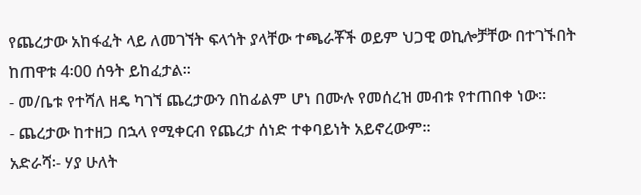የጨረታው አከፋፈት ላይ ለመገኘት ፍላጎት ያላቸው ተጫራቾች ወይም ህጋዊ ወኪሎቻቸው በተገኙበት ከጠዋቱ 4፡00 ሰዓት ይከፈታል።
- መ/ቤቱ የተሻለ ዘዴ ካገኘ ጨረታውን በከፊልም ሆነ በሙሉ የመሰረዝ መብቱ የተጠበቀ ነው።
- ጨረታው ከተዘጋ በኋላ የሚቀርብ የጨረታ ሰነድ ተቀባይነት አይኖረውም፡፡
አድራሻ፡- ሃያ ሁለት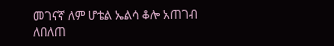መገናኛ ለም ሆቴል ኤልሳ ቆሎ አጠገብ
ለበለጠ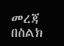መረጃ በስልክ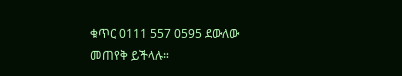ቁጥር 0111 557 0595 ደውለው መጠየቅ ይችላሉ።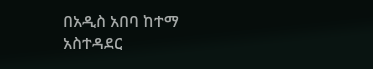በአዲስ አበባ ከተማ አስተዳደር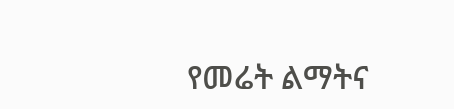የመሬት ልማትና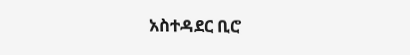አስተዳደር ቢሮ